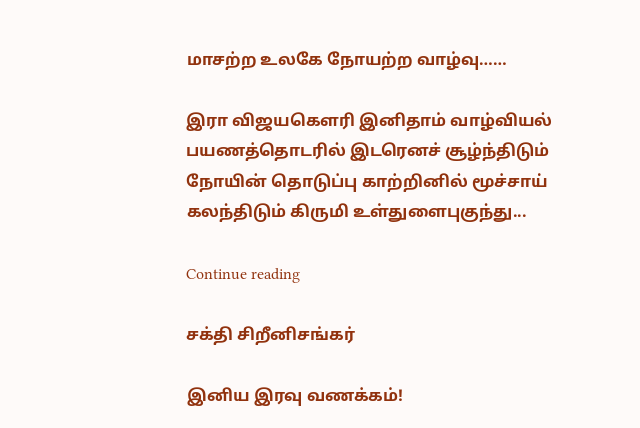மாசற்ற உலகே நோயற்ற வாழ்வு……

இரா விஜயகௌரி இனிதாம் வாழ்வியல் பயணத்தொடரில் இடரெனச் சூழ்ந்திடும் நோயின் தொடுப்பு காற்றினில் மூச்சாய் கலந்திடும் கிருமி உள்துளைபுகுந்து...

Continue reading

சக்தி சிறீனிசங்கர்

இனிய இரவு வணக்கம்!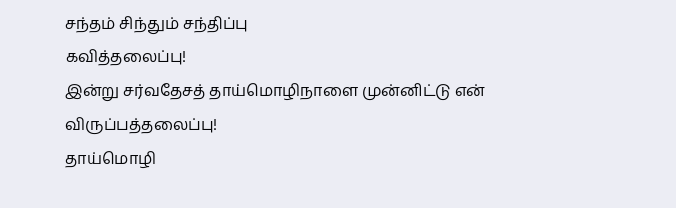சந்தம் சிந்தும் சந்திப்பு
கவித்தலைப்பு!
இன்று சர்வதேசத் தாய்மொழிநாளை முன்னிட்டு என் விருப்பத்தலைப்பு!
தாய்மொழி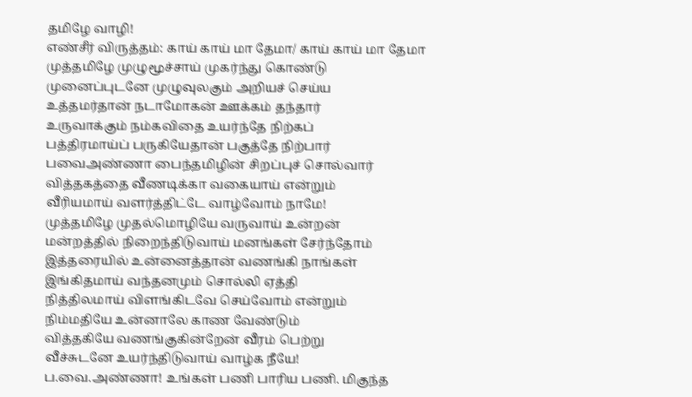தமிழே வாழி!
எண்சீர் விருத்தம்: காய் காய் மா தேமா/ காய் காய் மா தேமா
முத்தமிழே முழுமூச்சாய் முகர்ந்து கொண்டு
முனைப்புடனே முழுவுலகும் அறியச் செய்ய
உத்தமர்தான் நடாமோகன் ஊக்கம் தந்தார்
உருவாக்கும் நம்கவிதை உயர்ந்தே நிற்கப்
பத்திரமாய்ப் பருகியேதான் பகுத்தே நிற்பார்
பவைஅண்ணா பைந்தமிழின் சிறப்புச் சொல்வார்
வித்தகத்தை வீணடிக்கா வகையாய் என்றும்
வீரியமாய் வளர்த்திட்டே வாழ்வோம் நாமே!
முத்தமிழே முதல்மொழியே வருவாய் உன்றன்
மன்றத்தில் நிறைந்திடுவாய் மனங்கள் சேர்ந்தோம்
இத்தரையில் உன்னைத்தான் வணங்கி நாங்கள்
இங்கிதமாய் வந்தனமும் சொல்லி ஏத்தி
நித்திலமாய் விளங்கிடவே செய்வோம் என்றும்
நிம்மதியே உன்னாலே காண வேண்டும்
வித்தகியே வணங்குகின்றேன் வீரம் பெற்று
வீச்சுடனே உயர்ந்திடுவாய் வாழ்க நீயே!
ப.வை.அண்ணா! உங்கள் பணி பாரிய பணி. மிகுந்த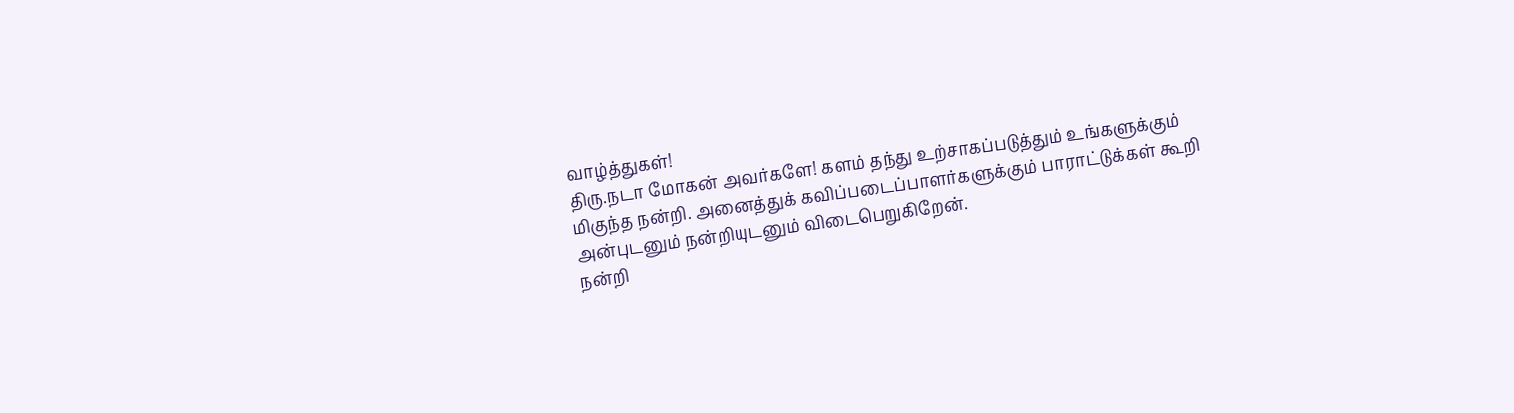வாழ்த்துகள்!
திரு.நடா மோகன் அவர்களே! களம் தந்து உற்சாகப்படுத்தும் உங்களுக்கும் மிகுந்த நன்றி. அனைத்துக் கவிப்படைப்பாளர்களுக்கும் பாராட்டுக்கள் கூறி அன்புடனும் நன்றியுடனும் விடைபெறுகிறேன்.
நன்றி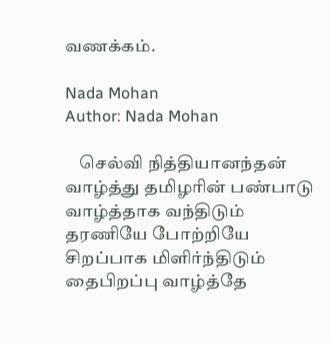வணக்கம்.

Nada Mohan
Author: Nada Mohan

    செல்வி நித்தியானந்தன் வாழ்த்து தமிழரின் பண்பாடு வாழ்த்தாக வந்திடும் தரணியே போற்றியே சிறப்பாக மிளிர்ந்திடும் தைபிறப்பு வாழ்த்தே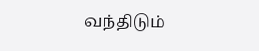வந்திடும்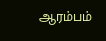ஆரம்பம்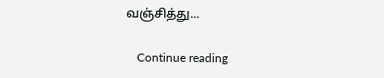வஞ்சித்து...

    Continue reading